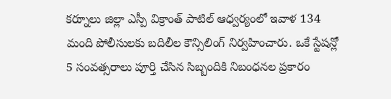కర్నూలు జిల్లా ఎస్పీ విక్రాంత్ పాటిల్ ఆధ్వర్యంలో ఇవాళ 134 మంది పోలీసులకు బదిలీల కౌన్సిలింగ్ నిర్వహించారు. ఒకే స్టేషన్లో 5 సంవత్సరాలు పూర్తి చేసిన సిబ్బందికి నిబంధనల ప్రకారం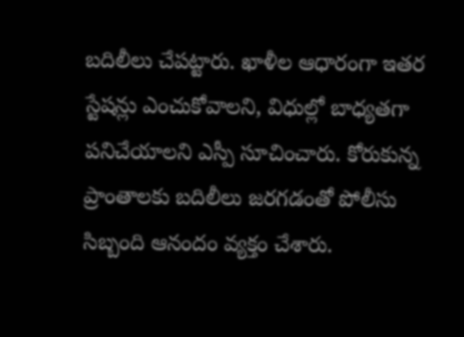బదిలీలు చేపట్టారు. ఖాళీల ఆధారంగా ఇతర స్టేషన్లు ఎంచుకోవాలని, విధుల్లో బాధ్యతగా పనిచేయాలని ఎస్పీ సూచించారు. కోరుకున్న ప్రాంతాలకు బదిలీలు జరగడంతో పోలీసు సిబ్బంది ఆనందం వ్యక్తం చేశారు.